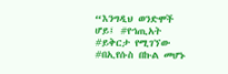“እንግዲህ ወንድሞች ሆይ፤ #የኀጢአት #ይቅርታ የሚገኘው #በኢየሱስ በኩል መሆኑ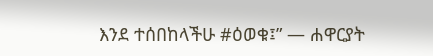እንደ ተሰበከላችሁ #ዕወቁ፤” — ሐዋርያት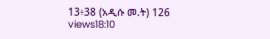13፥38 (አዲሱ መ.ት) 126 views18:10